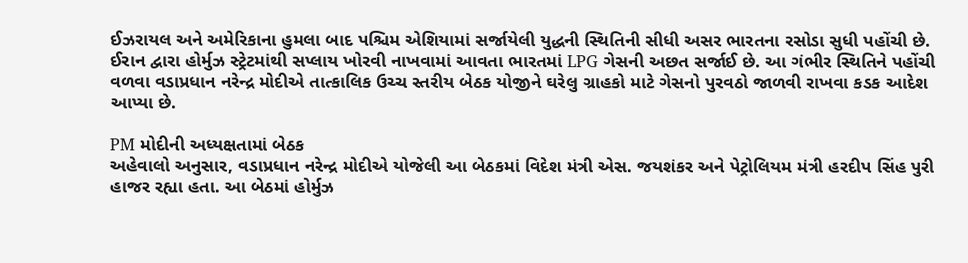ઈઝરાયલ અને અમેરિકાના હુમલા બાદ પશ્ચિમ એશિયામાં સર્જાયેલી યુદ્ધની સ્થિતિની સીધી અસર ભારતના રસોડા સુધી પહોંચી છે. ઈરાન દ્વારા હોર્મુઝ સ્ટ્રેટમાંથી સપ્લાય ખોરવી નાખવામાં આવતા ભારતમાં LPG ગેસની અછત સર્જાઈ છે. આ ગંભીર સ્થિતિને પહોંચી વળવા વડાપ્રધાન નરેન્દ્ર મોદીએ તાત્કાલિક ઉચ્ચ સ્તરીય બેઠક યોજીને ઘરેલુ ગ્રાહકો માટે ગેસનો પુરવઠો જાળવી રાખવા કડક આદેશ આપ્યા છે.

PM મોદીની અધ્યક્ષતામાં બેઠક
અહેવાલો અનુસાર, વડાપ્રધાન નરેન્દ્ર મોદીએ યોજેલી આ બેઠકમાં વિદેશ મંત્રી એસ. જયશંકર અને પેટ્રોલિયમ મંત્રી હરદીપ સિંહ પુરી હાજર રહ્યા હતા. આ બેઠમાં હોર્મુઝ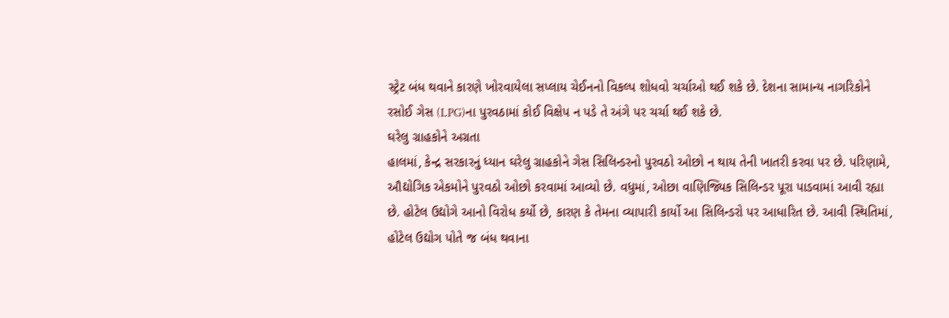સ્ટ્રેટ બંધ થવાને કારણે ખોરવાયેલા સપ્લાય ચેઈનનો વિકલ્પ શોધવો ચર્ચાઓ થઈ શકે છે. દેશના સામાન્ય નાગરિકોને રસોઈ ગેસ (LPG)ના પુરવઠામાં કોઈ વિક્ષેપ ન પડે તે અંગે પર ચર્ચા થઈ શકે છે.
ઘરેલુ ગ્રાહકોને અગ્રતા
હાલમાં, કેન્દ્ર સરકારનું ધ્યાન ઘરેલુ ગ્રાહકોને ગેસ સિલિન્ડરનો પુરવઠો ઓછો ન થાય તેની ખાતરી કરવા પર છે. પરિણામે, ઔદ્યોગિક એકમોને પુરવઠો ઓછો કરવામાં આવ્યો છે. વધુમાં, ઓછા વાણિજ્યિક સિલિન્ડર પૂરા પાડવામાં આવી રહ્યા છે. હોટેલ ઉદ્યોગે આનો વિરોધ કર્યો છે, કારણ કે તેમના વ્યાપારી કાર્યો આ સિલિન્ડરો પર આધારિત છે. આવી સ્થિતિમાં, હોટેલ ઉદ્યોગ પોતે જ બંધ થવાના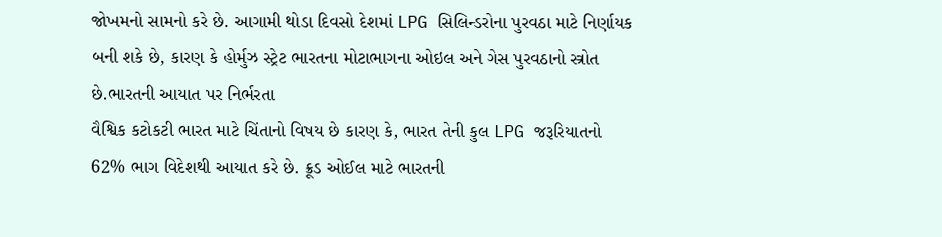જોખમનો સામનો કરે છે. આગામી થોડા દિવસો દેશમાં LPG સિલિન્ડરોના પુરવઠા માટે નિર્ણાયક બની શકે છે, કારણ કે હોર્મુઝ સ્ટ્રેટ ભારતના મોટાભાગના ઓઇલ અને ગેસ પુરવઠાનો સ્ત્રોત છે.ભારતની આયાત પર નિર્ભરતા
વૈશ્વિક કટોકટી ભારત માટે ચિંતાનો વિષય છે કારણ કે, ભારત તેની કુલ LPG જરૂરિયાતનો 62% ભાગ વિદેશથી આયાત કરે છે. ક્રૂડ ઓઈલ માટે ભારતની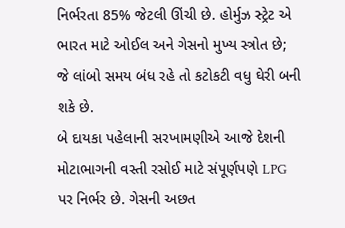નિર્ભરતા 85% જેટલી ઊંચી છે. હોર્મુઝ સ્ટ્રેટ એ ભારત માટે ઓઈલ અને ગેસનો મુખ્ય સ્ત્રોત છે; જે લાંબો સમય બંધ રહે તો કટોકટી વધુ ઘેરી બની શકે છે.
બે દાયકા પહેલાની સરખામણીએ આજે દેશની મોટાભાગની વસ્તી રસોઈ માટે સંપૂર્ણપણે LPG પર નિર્ભર છે. ગેસની અછત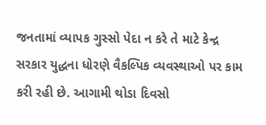જનતામાં વ્યાપક ગુસ્સો પેદા ન કરે તે માટે કેન્દ્ર સરકાર યુદ્ધના ધોરણે વૈકલ્પિક વ્યવસ્થાઓ પર કામ કરી રહી છે. આગામી થોડા દિવસો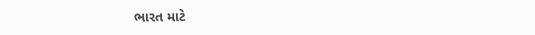ભારત માટે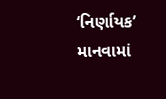‘નિર્ણાયક’ માનવામાં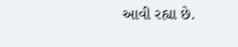આવી રહ્યા છે.